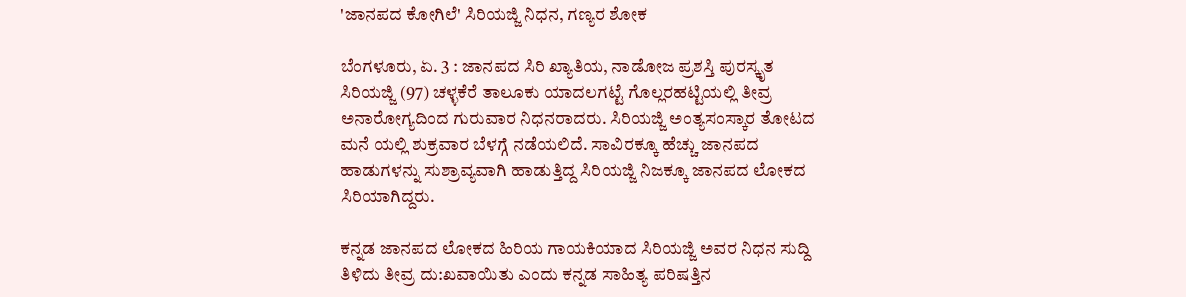'ಜಾನಪದ ಕೋಗಿಲೆ' ಸಿರಿಯಜ್ಜಿ ನಿಧನ, ಗಣ್ಯರ ಶೋಕ

ಬೆಂಗಳೂರು, ಏ. 3 : ಜಾನಪದ ಸಿರಿ ಖ್ಯಾತಿಯ, ನಾಡೋಜ ಪ್ರಶಸ್ತಿ ಪುರಸ್ಕೃತ ಸಿರಿಯಜ್ಜಿ (97) ಚಳ್ಳಕೆರೆ ತಾಲೂಕು ಯಾದಲಗಟ್ಟೆ ಗೊಲ್ಲರಹಟ್ಟಿಯಲ್ಲಿ ತೀವ್ರ ಅನಾರೋಗ್ಯದಿಂದ ಗುರುವಾರ ನಿಧನರಾದರು. ಸಿರಿಯಜ್ಜಿ ಅಂತ್ಯಸಂಸ್ಕಾರ ತೋಟದ ಮನೆ ಯಲ್ಲಿ ಶುಕ್ರವಾರ ಬೆಳಗ್ಗೆ ನಡೆಯಲಿದೆ. ಸಾವಿರಕ್ಕೂ ಹೆಚ್ಚು ಜಾನಪದ ಹಾಡುಗಳನ್ನು ಸುಶ್ರಾವ್ಯವಾಗಿ ಹಾಡುತ್ತಿದ್ದ ಸಿರಿಯಜ್ಜಿ ನಿಜಕ್ಕೂ ಜಾನಪದ ಲೋಕದ ಸಿರಿಯಾಗಿದ್ದರು.

ಕನ್ನಡ ಜಾನಪದ ಲೋಕದ ಹಿರಿಯ ಗಾಯಕಿಯಾದ ಸಿರಿಯಜ್ಜಿ ಅವರ ನಿಧನ ಸುದ್ದಿ ತಿಳಿದು ತೀವ್ರ ದು:ಖವಾಯಿತು ಎಂದು ಕನ್ನಡ ಸಾಹಿತ್ಯ ಪರಿಷತ್ತಿನ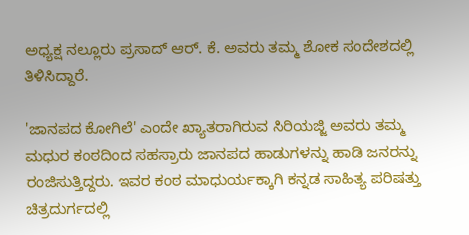ಅಧ್ಯಕ್ಷ ನಲ್ಲೂರು ಪ್ರಸಾದ್ ಆರ್. ಕೆ. ಅವರು ತಮ್ಮ ಶೋಕ ಸಂದೇಶದಲ್ಲಿ ತಿಳಿಸಿದ್ದಾರೆ.

'ಜಾನಪದ ಕೋಗಿಲೆ' ಎಂದೇ ಖ್ಯಾತರಾಗಿರುವ ಸಿರಿಯಜ್ಜಿ ಅವರು ತಮ್ಮ ಮಧುರ ಕಂಠದಿಂದ ಸಹಸ್ರಾರು ಜಾನಪದ ಹಾಡುಗಳನ್ನು ಹಾಡಿ ಜನರನ್ನು ರಂಜಿಸುತ್ತಿದ್ದರು. ಇವರ ಕಂಠ ಮಾಧುರ್ಯಕ್ಕಾಗಿ ಕನ್ನಡ ಸಾಹಿತ್ಯ ಪರಿಷತ್ತು ಚಿತ್ರದುರ್ಗದಲ್ಲಿ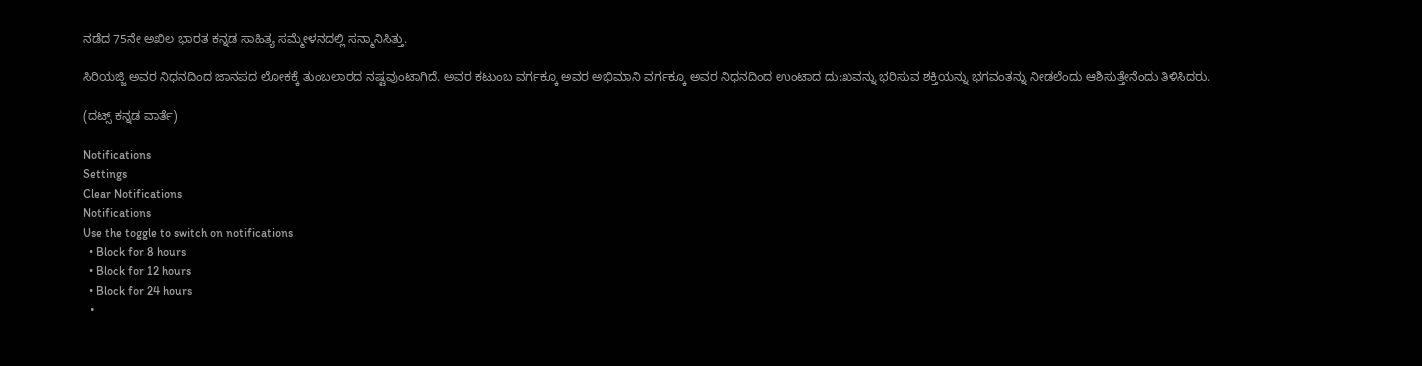ನಡೆದ 75ನೇ ಅಖಿಲ ಭಾರತ ಕನ್ನಡ ಸಾಹಿತ್ಯ ಸಮ್ಮೇಳನದಲ್ಲಿ ಸನ್ಮಾನಿಸಿತ್ತು.

ಸಿರಿಯಜ್ಜಿ ಅವರ ನಿಧನದಿಂದ ಜಾನಪದ ಲೋಕಕ್ಕೆ ತುಂಬಲಾರದ ನಷ್ಟವುಂಟಾಗಿದೆ. ಅವರ ಕಟುಂಬ ವರ್ಗಕ್ಕೂ ಅವರ ಅಭಿಮಾನಿ ವರ್ಗಕ್ಕೂ ಅವರ ನಿಧನದಿಂದ ಉಂಟಾದ ದು:ಖವನ್ನು ಭರಿಸುವ ಶಕ್ತಿಯನ್ನು ಭಗವಂತನ್ನು ನೀಡಲೆಂದು ಆಶಿಸುತ್ತೇನೆಂದು ತಿಳಿಸಿದರು.

(ದಟ್ಸ್ ಕನ್ನಡ ವಾರ್ತೆ)

Notifications
Settings
Clear Notifications
Notifications
Use the toggle to switch on notifications
  • Block for 8 hours
  • Block for 12 hours
  • Block for 24 hours
  •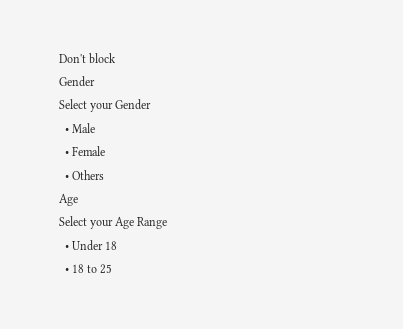Don't block
Gender
Select your Gender
  • Male
  • Female
  • Others
Age
Select your Age Range
  • Under 18
  • 18 to 25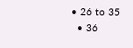• 26 to 35
  • 36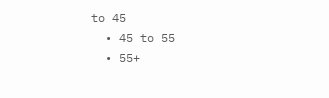to 45
  • 45 to 55
  • 55+